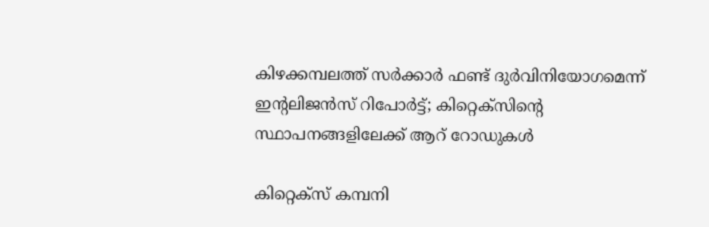കിഴക്കമ്പലത്ത് സർക്കാർ ഫണ്ട് ദുര്‍വിനിയോഗമെന്ന് ഇന്റലിജന്‍സ് റിപോര്‍ട്ട്; കിറ്റെക്‌സിന്റെ സ്ഥാപനങ്ങളിലേക്ക് ആറ് റോഡുകള്‍

കിറ്റെക്‌സ് കമ്പനി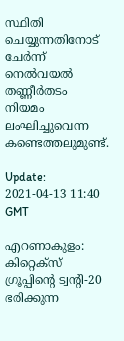സ്ഥിതി ചെയ്യുന്നതിനോട് ചേര്‍ന്ന് നെല്‍വയല്‍ തണ്ണീര്‍തടം നിയമം ലംഘിച്ചുവെന്ന കണ്ടെത്തലുമുണ്ട്.

Update: 2021-04-13 11:40 GMT

എറണാകുളം: കിറ്റെക്‌സ് ഗ്രൂപ്പിന്റെ ട്വന്റി-20 ഭരിക്കുന്ന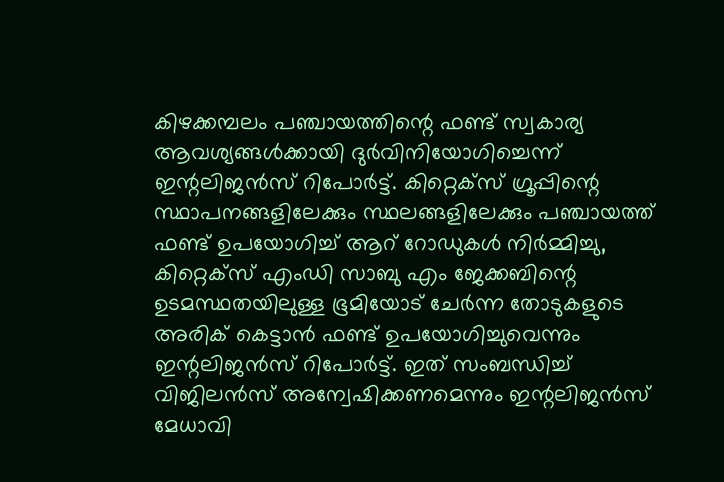കിഴക്കമ്പലം പഞ്ചായത്തിന്റെ ഫണ്ട് സ്വകാര്യ ആവശ്യങ്ങള്‍ക്കായി ദുര്‍വിനിയോഗിച്ചെന്ന് ഇന്റലിജന്‍സ് റിപോര്‍ട്ട്. കിറ്റെക്‌സ് ഗ്രൂപ്പിന്റെ സ്ഥാപനങ്ങളിലേക്കും സ്ഥലങ്ങളിലേക്കും പഞ്ചായത്ത് ഫണ്ട് ഉപയോഗിച്ച് ആറ് റോഡുകള്‍ നിര്‍മ്മിച്ചു, കിറ്റെക്‌സ് എംഡി സാബു എം ജേക്കബിന്റെ ഉടമസ്ഥതയിലുള്ള ഭൂമിയോട് ചേര്‍ന്ന തോടുകളുടെ അരിക് കെട്ടാന്‍ ഫണ്ട് ഉപയോഗിച്ചുവെന്നും ഇന്റലിജന്‍സ് റിപോര്‍ട്ട്. ഇത് സംബന്ധിച്ച് വിജിലന്‍സ് അന്വേഷിക്കണമെന്നും ഇന്റലിജന്‍സ് മേധാവി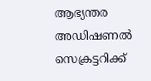ആഭ്യന്തര അഡിഷണല്‍ സെക്രട്ടറിക്ക്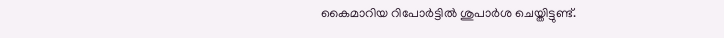കൈമാറിയ റിപോര്‍ട്ടില്‍ ശുപാര്‍ശ ചെയ്തിട്ടുണ്ട്.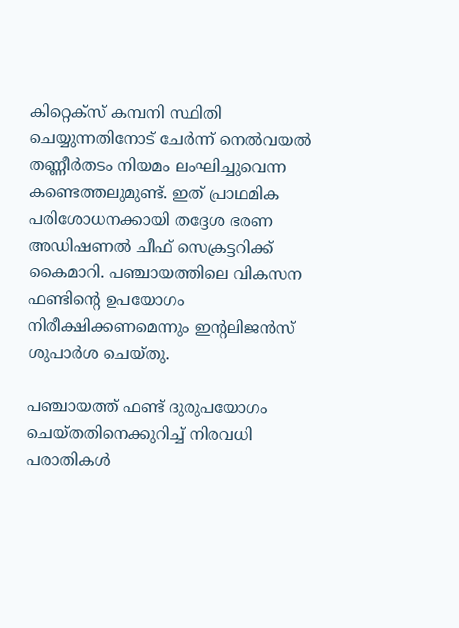കിറ്റെക്‌സ് കമ്പനി സ്ഥിതി ചെയ്യുന്നതിനോട് ചേര്‍ന്ന് നെല്‍വയല്‍ തണ്ണീര്‍തടം നിയമം ലംഘിച്ചുവെന്ന കണ്ടെത്തലുമുണ്ട്. ഇത് പ്രാഥമിക പരിശോധനക്കായി തദ്ദേശ ഭരണ അഡിഷണല്‍ ചീഫ് സെക്രട്ടറിക്ക് കൈമാറി. പഞ്ചായത്തിലെ വികസന ഫണ്ടിന്റെ ഉപയോഗം നിരീക്ഷിക്കണമെന്നും ഇന്റലിജന്‍സ് ശുപാര്‍ശ ചെയ്തു.

പഞ്ചായത്ത് ഫണ്ട് ദുരുപയോഗം ചെയ്തതിനെക്കുറിച്ച് നിരവധി പരാതികള്‍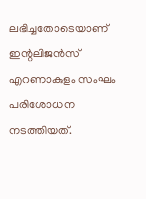ലഭിച്ചതോടെയാണ് ഇന്റലിജന്‍സ് എറണാകുളം സംഘം പരിശോധന നടത്തിയത്.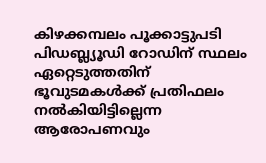കിഴക്കമ്പലം പൂക്കാട്ടുപടി പിഡബ്ല്യൂഡി റോഡിന് സ്ഥലം ഏറ്റെടുത്തതിന് ഭൂവുടമകള്‍ക്ക് പ്രതിഫലം നല്‍കിയിട്ടില്ലെന്ന ആരോപണവും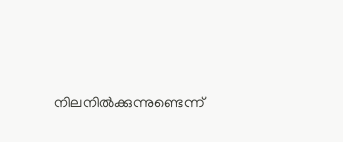നിലനില്‍ക്കുന്നുണ്ടെന്ന്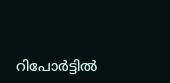റിപോര്‍ട്ടില്‍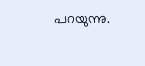പറയുന്നു.